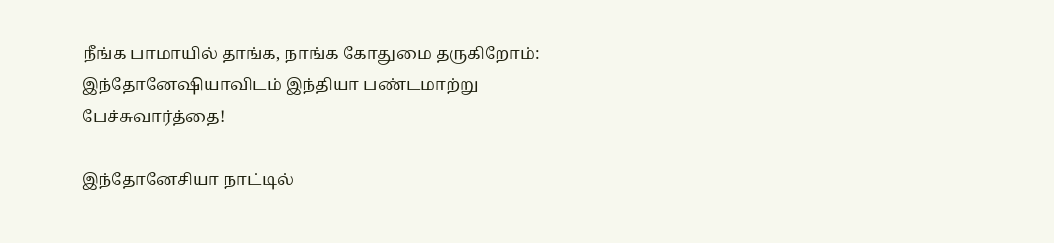நீங்க பாமாயில் தாங்க, நாங்க கோதுமை தருகிறோம்: இந்தோனேஷியாவிடம் இந்தியா பண்டமாற்று பேச்சுவார்த்தை!

இந்தோனேசியா நாட்டில்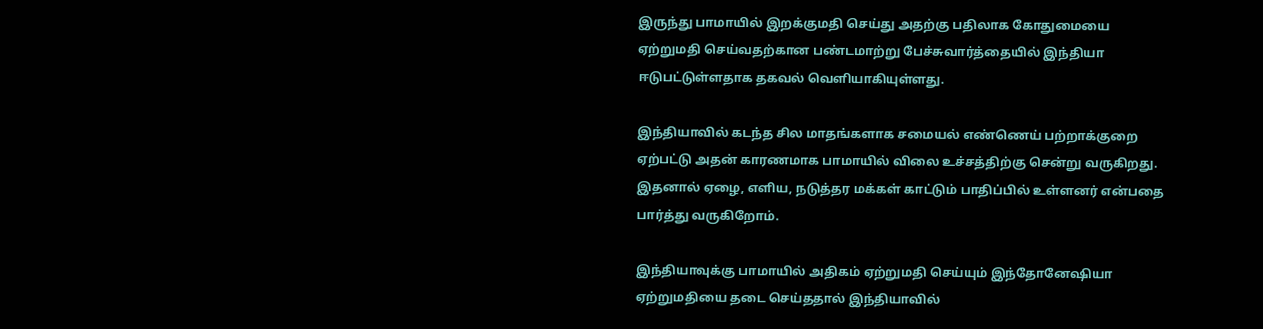இருந்து பாமாயில் இறக்குமதி செய்து அதற்கு பதிலாக கோதுமையை ஏற்றுமதி செய்வதற்கான பண்டமாற்று பேச்சுவார்த்தையில் இந்தியா ஈடுபட்டுள்ளதாக தகவல் வெளியாகியுள்ளது.

இந்தியாவில் கடந்த சில மாதங்களாக சமையல் எண்ணெய் பற்றாக்குறை ஏற்பட்டு அதன் காரணமாக பாமாயில் விலை உச்சத்திற்கு சென்று வருகிறது. இதனால் ஏழை, எளிய, நடுத்தர மக்கள் காட்டும் பாதிப்பில் உள்ளனர் என்பதை பார்த்து வருகிறோம்.

இந்தியாவுக்கு பாமாயில் அதிகம் ஏற்றுமதி செய்யும் இந்தோனேஷியா ஏற்றுமதியை தடை செய்ததால் இந்தியாவில்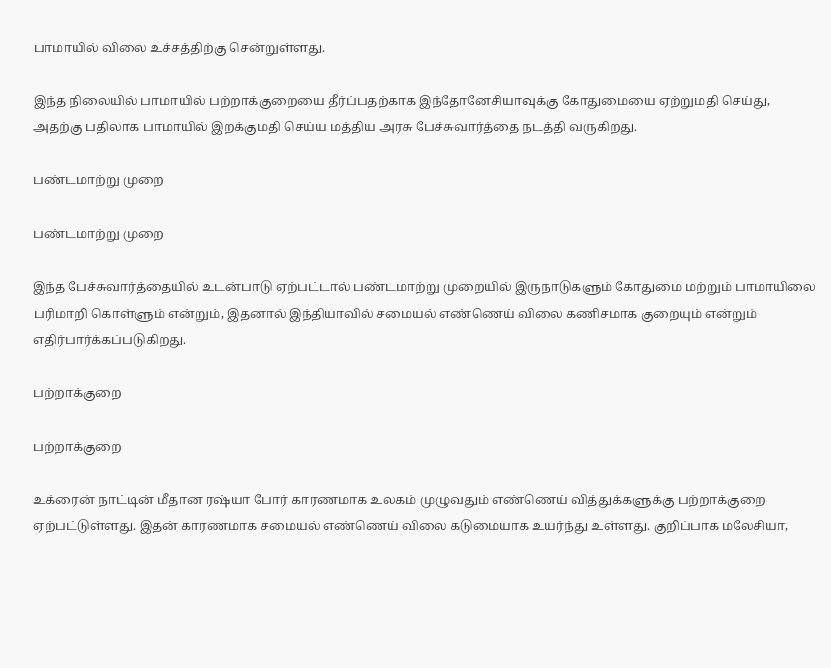பாமாயில் விலை உச்சத்திற்கு சென்றுள்ளது.

இந்த நிலையில் பாமாயில் பற்றாக்குறையை தீர்ப்பதற்காக இந்தோனேசியாவுக்கு கோதுமையை ஏற்றுமதி செய்து, அதற்கு பதிலாக பாமாயில் இறக்குமதி செய்ய மத்திய அரசு பேச்சுவார்த்தை நடத்தி வருகிறது.

பண்டமாற்று முறை

பண்டமாற்று முறை

இந்த பேச்சுவார்த்தையில் உடன்பாடு ஏற்பட்டால் பண்டமாற்று முறையில் இருநாடுகளும் கோதுமை மற்றும் பாமாயிலை பரிமாறி கொள்ளும் என்றும், இதனால் இந்தியாவில் சமையல் எண்ணெய் விலை கணிசமாக குறையும் என்றும் எதிர்பார்க்கப்படுகிறது.

பற்றாக்குறை

பற்றாக்குறை

உக்ரைன் நாட்டின் மீதான ரஷ்யா போர் காரணமாக உலகம் முழுவதும் எண்ணெய் வித்துக்களுக்கு பற்றாக்குறை ஏற்பட்டுள்ளது. இதன் காரணமாக சமையல் எண்ணெய் விலை கடுமையாக உயர்ந்து உள்ளது. குறிப்பாக மலேசியா,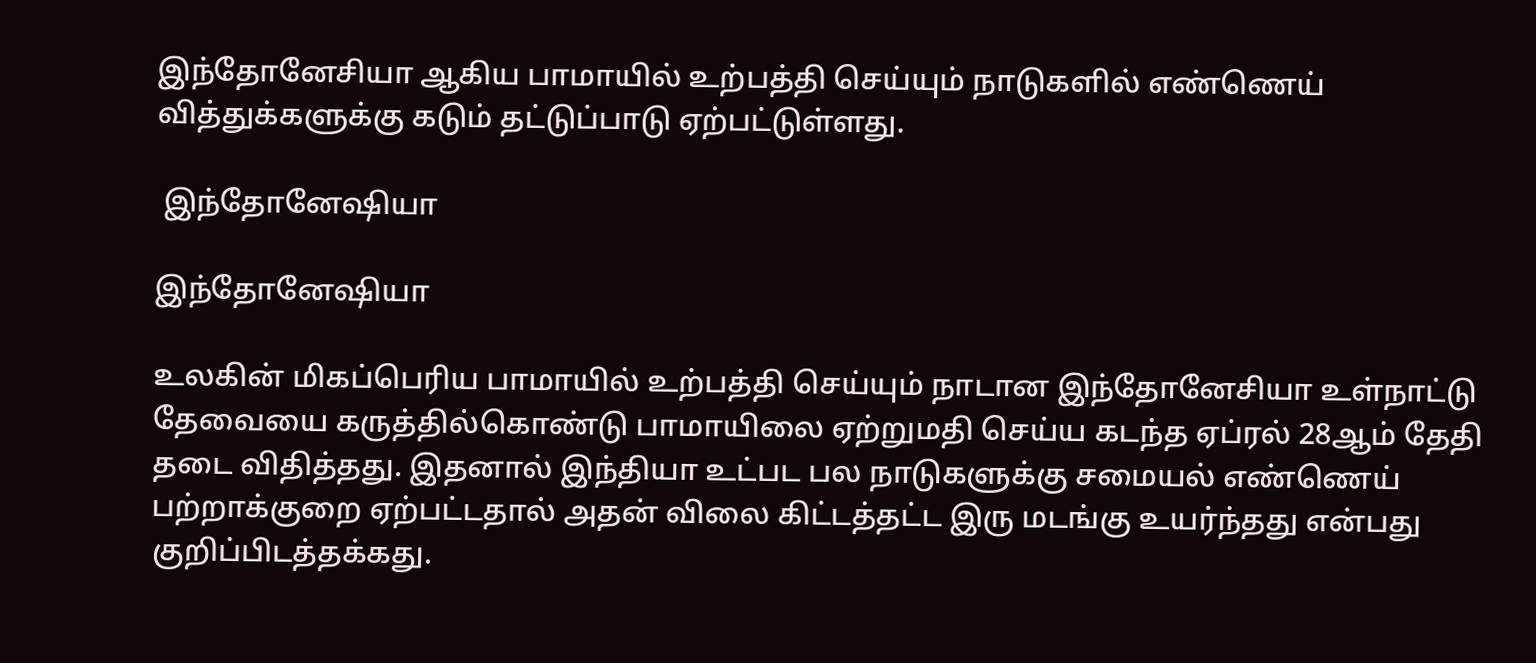இந்தோனேசியா ஆகிய பாமாயில் உற்பத்தி செய்யும் நாடுகளில் எண்ணெய் வித்துக்களுக்கு கடும் தட்டுப்பாடு ஏற்பட்டுள்ளது.

 இந்தோனேஷியா

இந்தோனேஷியா

உலகின் மிகப்பெரிய பாமாயில் உற்பத்தி செய்யும் நாடான இந்தோனேசியா உள்நாட்டு தேவையை கருத்தில்கொண்டு பாமாயிலை ஏற்றுமதி செய்ய கடந்த ஏப்ரல் 28ஆம் தேதி தடை விதித்தது. இதனால் இந்தியா உட்பட பல நாடுகளுக்கு சமையல் எண்ணெய் பற்றாக்குறை ஏற்பட்டதால் அதன் விலை கிட்டத்தட்ட இரு மடங்கு உயர்ந்தது என்பது குறிப்பிடத்தக்கது.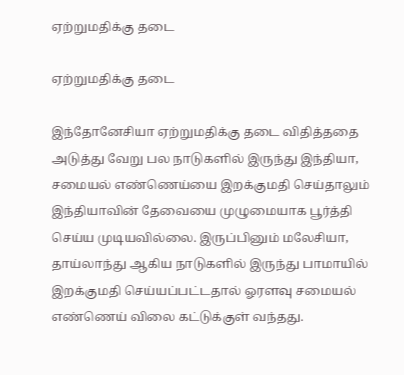ஏற்றுமதிக்கு தடை

ஏற்றுமதிக்கு தடை

இந்தோனேசியா ஏற்றுமதிக்கு தடை விதித்ததை அடுத்து வேறு பல நாடுகளில் இருந்து இந்தியா, சமையல் எண்ணெய்யை இறக்குமதி செய்தாலும் இந்தியாவின் தேவையை முழுமையாக பூர்த்தி செய்ய முடியவில்லை. இருப்பினும் மலேசியா, தாய்லாந்து ஆகிய நாடுகளில் இருந்து பாமாயில் இறக்குமதி செய்யப்பட்டதால் ஓரளவு சமையல் எண்ணெய் விலை கட்டுக்குள் வந்தது.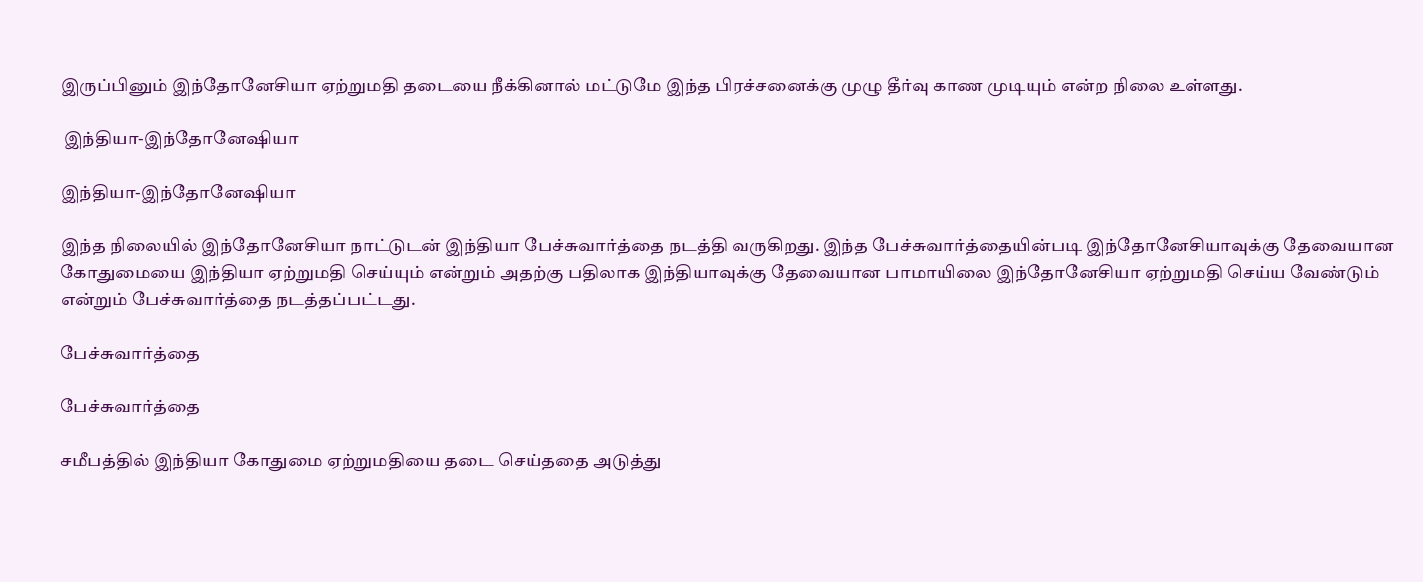இருப்பினும் இந்தோனேசியா ஏற்றுமதி தடையை நீக்கினால் மட்டுமே இந்த பிரச்சனைக்கு முழு தீர்வு காண முடியும் என்ற நிலை உள்ளது.

 இந்தியா-இந்தோனேஷியா

இந்தியா-இந்தோனேஷியா

இந்த நிலையில் இந்தோனேசியா நாட்டுடன் இந்தியா பேச்சுவார்த்தை நடத்தி வருகிறது. இந்த பேச்சுவார்த்தையின்படி இந்தோனேசியாவுக்கு தேவையான கோதுமையை இந்தியா ஏற்றுமதி செய்யும் என்றும் அதற்கு பதிலாக இந்தியாவுக்கு தேவையான பாமாயிலை இந்தோனேசியா ஏற்றுமதி செய்ய வேண்டும் என்றும் பேச்சுவார்த்தை நடத்தப்பட்டது.

பேச்சுவார்த்தை

பேச்சுவார்த்தை

சமீபத்தில் இந்தியா கோதுமை ஏற்றுமதியை தடை செய்ததை அடுத்து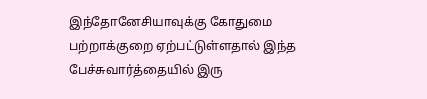இந்தோனேசியாவுக்கு கோதுமை பற்றாக்குறை ஏற்பட்டுள்ளதால் இந்த பேச்சுவார்த்தையில் இரு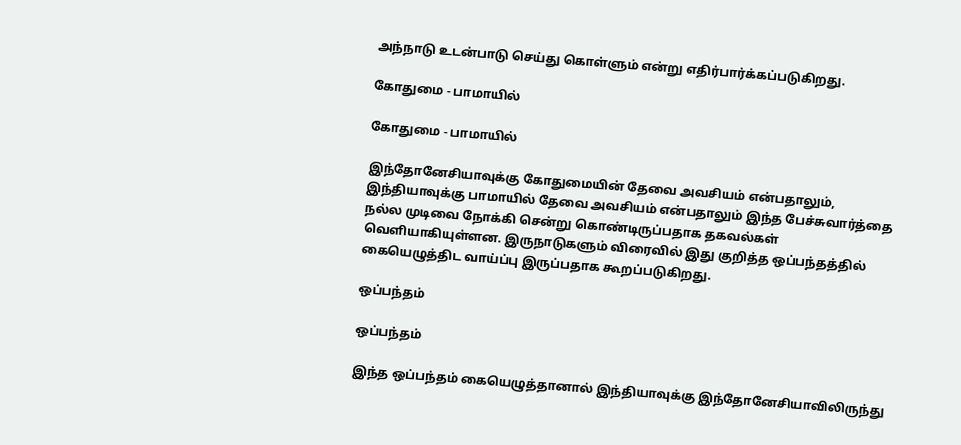அந்நாடு உடன்பாடு செய்து கொள்ளும் என்று எதிர்பார்க்கப்படுகிறது.

கோதுமை - பாமாயில்

கோதுமை - பாமாயில்

இந்தோனேசியாவுக்கு கோதுமையின் தேவை அவசியம் என்பதாலும், இந்தியாவுக்கு பாமாயில் தேவை அவசியம் என்பதாலும் இந்த பேச்சுவார்த்தை நல்ல முடிவை நோக்கி சென்று கொண்டிருப்பதாக தகவல்கள் வெளியாகியுள்ளன. இருநாடுகளும் விரைவில் இது குறித்த ஒப்பந்தத்தில் கையெழுத்திட வாய்ப்பு இருப்பதாக கூறப்படுகிறது.

ஒப்பந்தம்

ஒப்பந்தம்

இந்த ஒப்பந்தம் கையெழுத்தானால் இந்தியாவுக்கு இந்தோனேசியாவிலிருந்து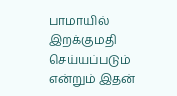பாமாயில் இறக்குமதி செய்யப்படும் என்றும் இதன்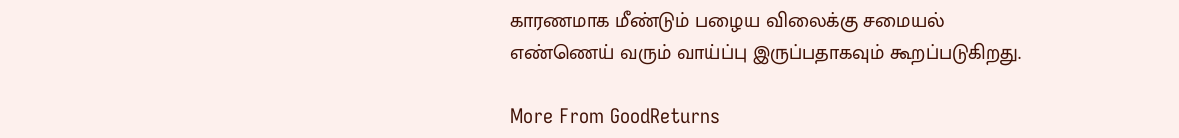காரணமாக மீண்டும் பழைய விலைக்கு சமையல் எண்ணெய் வரும் வாய்ப்பு இருப்பதாகவும் கூறப்படுகிறது.

More From GoodReturns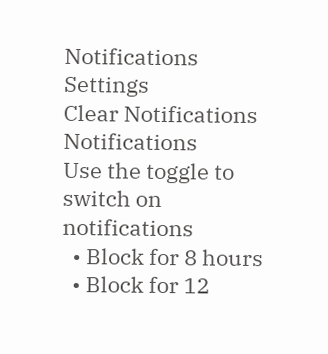Notifications
Settings
Clear Notifications
Notifications
Use the toggle to switch on notifications
  • Block for 8 hours
  • Block for 12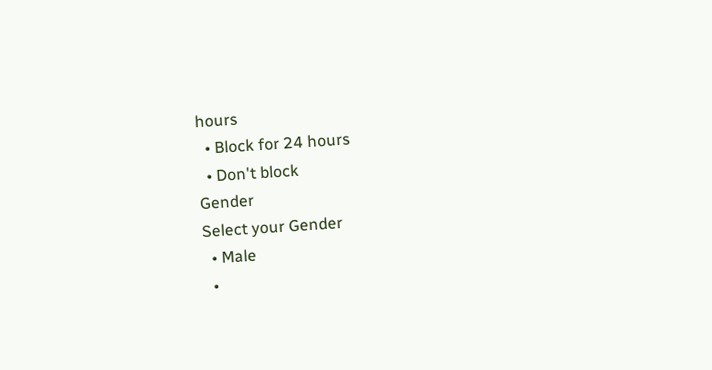hours
  • Block for 24 hours
  • Don't block
Gender
Select your Gender
  • Male
  •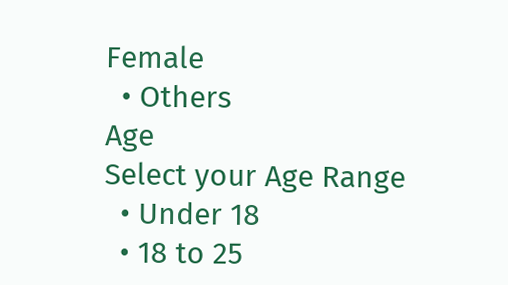Female
  • Others
Age
Select your Age Range
  • Under 18
  • 18 to 25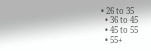• 26 to 35
  • 36 to 45
  • 45 to 55
  • 55+